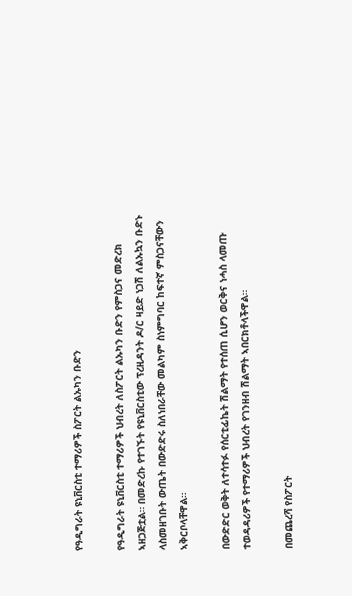የዓዲግራት ዩኒቨርስቲ ተማሪዎች ስፖርት ልኡካን ቡድን

የዓዲግራት ዩኒቨርስቲ ተማሪዎች ህብረት ለስፖርት ልኡካን ቡድን የምስጋና መድረክ ኣዘጋጅቷል። በመድረኩ የተገኙት የዩኒቨርስቲው ፕረዚዳንት ዶ/ር ዛይድ ነጋሽ ለልኡኳን ቡድኑ ላስመዘገቡት ውጤት በውድድሩ ስለነበራቸው መልካም ስነምግባር ከፍተኛ ምስጋናቸውን ኣቅርቦላቸዋል።

በውድድር ወቅት ለተሳተፉ የሰርቲፊኬት ሽልማት የተሰጠ ሲሆን ወርቅና ነሓስ ላመጡ ተወዳዳሪዎች የተማሪዎች ህብረት የገንዘብ ሽልማት ኣበርክቶላችዋል።

በመጨረሻ የስፖርት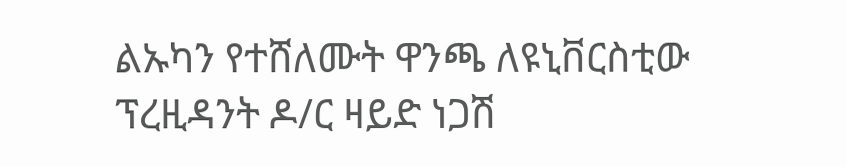ልኡካን የተሸለሙት ዋንጫ ለዩኒቨርስቲው ፕረዚዳንት ዶ/ር ዛይድ ነጋሽ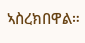ኣስረክበዋል።